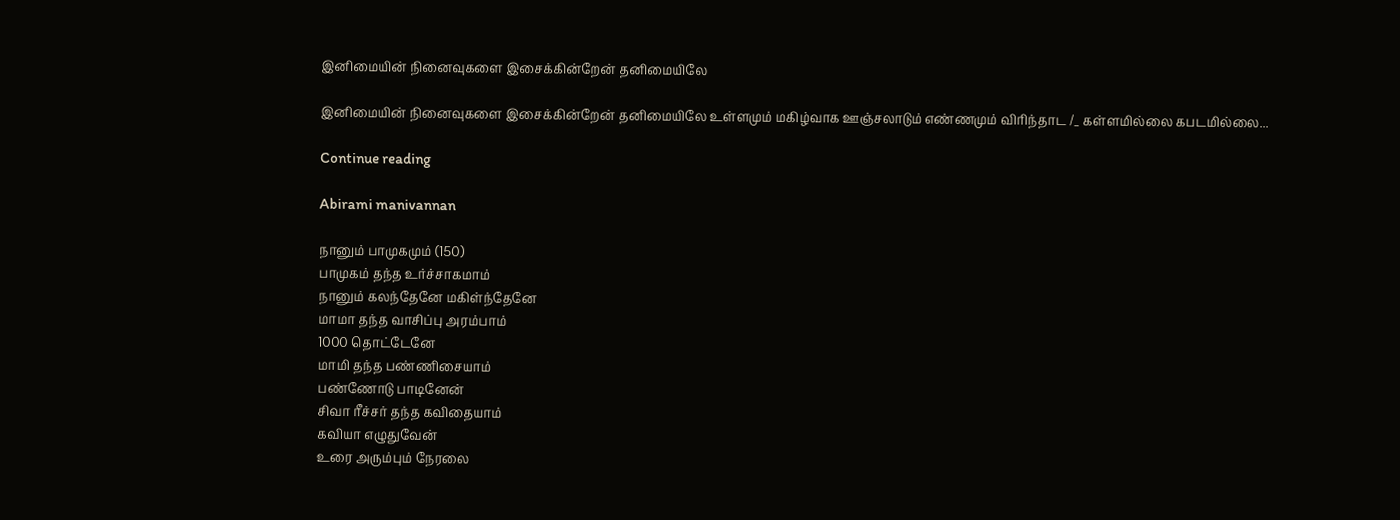இனிமையின் நினைவுகளை இசைக்கின்றேன் தனிமையிலே

இனிமையின் நினைவுகளை இசைக்கின்றேன் தனிமையிலே உள்ளமும் மகிழ்வாக ஊஞ்சலாடும் எண்ணமும் விரிந்தாட /_ கள்ளமில்லை கபடமில்லை...

Continue reading

Abirami manivannan

நானும் பாமுகமும் (150)
பாமுகம் தந்த உர்ச்சாகமாம்
நானும் கலந்தேனே மகிள்ந்தேனே
மாமா தந்த வாசிப்பு அரம்பாம்
1000 தொட்டேனே
மாமி தந்த பண்ணிசையாம்
பண்ணோடு பாடினேன்
சிவா ரீச்சர் தந்த கவிதையாம்
கவியா எழுதுவேன்
உரை அரும்பும் நேரலை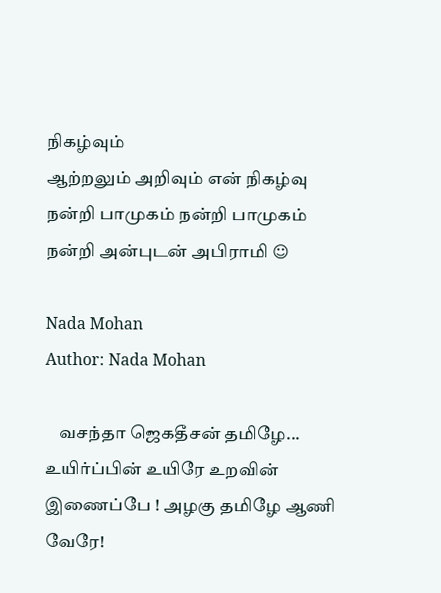நிகழ்வும்
ஆற்றலும் அறிவும் என் நிகழ்வு
நன்றி பாமுகம் நன்றி பாமுகம்
நன்றி அன்புடன் அபிராமி ☺

Nada Mohan
Author: Nada Mohan

    வசந்தா ஜெகதீசன் தமிழே... உயிர்ப்பின் உயிரே உறவின் இணைப்பே ! அழகு தமிழே ஆணி வேரே!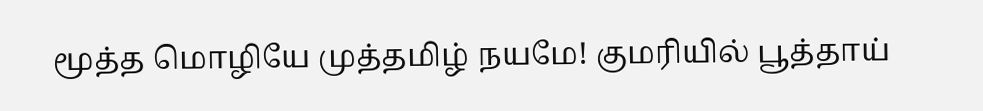மூத்த மொழியே முத்தமிழ் நயமே! குமரியில் பூத்தாய்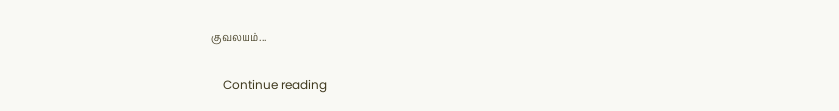குவலயம்...

    Continue reading